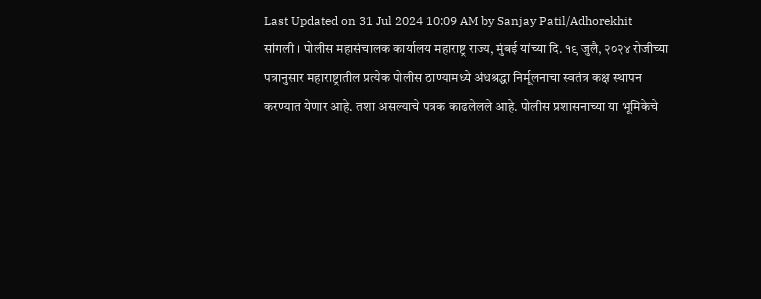Last Updated on 31 Jul 2024 10:09 AM by Sanjay Patil/Adhorekhit
सांगली । पोलीस महासंचालक कार्यालय महाराष्ट्र राज्य, मुंबई यांच्या दि. १९ जुलै, २०२४ रोजीच्या पत्रानुसार महाराष्ट्रातील प्रत्येक पोलीस ठाण्यामध्ये अंधश्रद्धा निर्मूलनाचा स्वतंत्र कक्ष स्थापन करण्यात येणार आहे. तशा असल्याचे पत्रक काढलेलले आहे. पोलीस प्रशासनाच्या या भूमिकेचे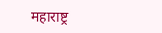महाराष्ट्र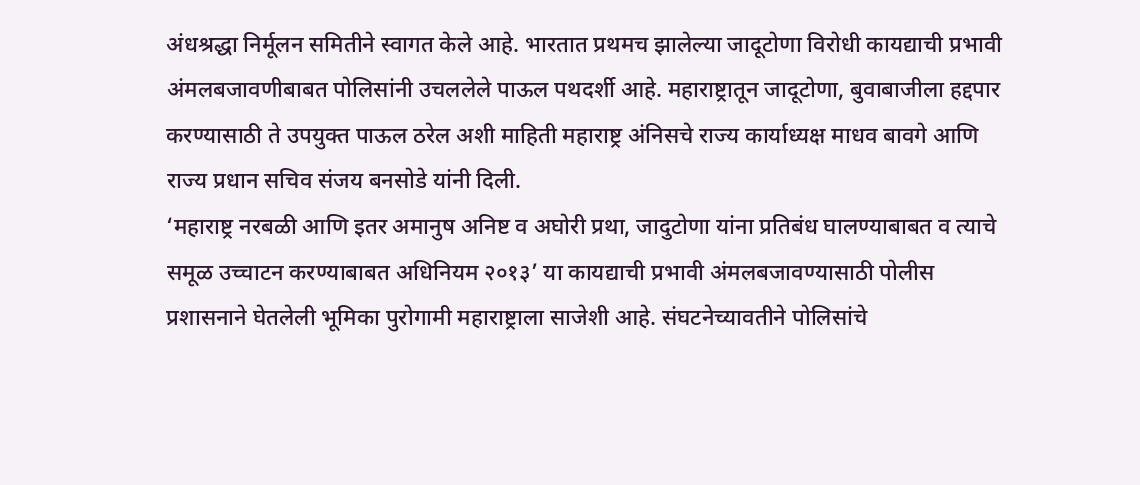अंधश्रद्धा निर्मूलन समितीने स्वागत केले आहे. भारतात प्रथमच झालेल्या जादूटोणा विरोधी कायद्याची प्रभावी अंमलबजावणीबाबत पोलिसांनी उचललेले पाऊल पथदर्शी आहे. महाराष्ट्रातून जादूटोणा, बुवाबाजीला हद्दपार करण्यासाठी ते उपयुक्त पाऊल ठरेल अशी माहिती महाराष्ट्र अंनिसचे राज्य कार्याध्यक्ष माधव बावगे आणि राज्य प्रधान सचिव संजय बनसोडे यांनी दिली.
‘महाराष्ट्र नरबळी आणि इतर अमानुष अनिष्ट व अघोरी प्रथा, जादुटोणा यांना प्रतिबंध घालण्याबाबत व त्याचे समूळ उच्चाटन करण्याबाबत अधिनियम २०१३’ या कायद्याची प्रभावी अंमलबजावण्यासाठी पोलीस प्रशासनाने घेतलेली भूमिका पुरोगामी महाराष्ट्राला साजेशी आहे. संघटनेच्यावतीने पोलिसांचे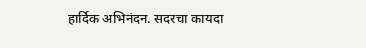हार्दिक अभिनंदन. सदरचा कायदा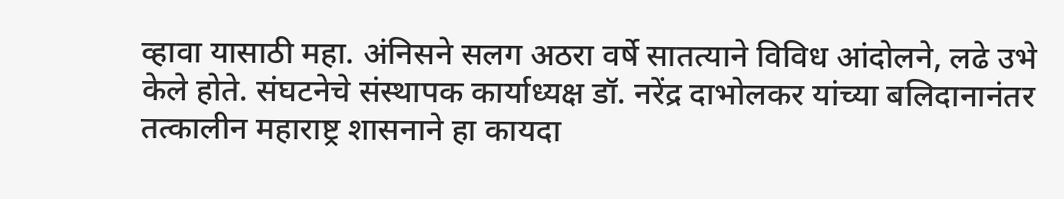व्हावा यासाठी महा. अंनिसने सलग अठरा वर्षे सातत्याने विविध आंदोलने, लढे उभे केले होते. संघटनेचे संस्थापक कार्याध्यक्ष डॉ. नरेंद्र दाभोलकर यांच्या बलिदानानंतर तत्कालीन महाराष्ट्र शासनाने हा कायदा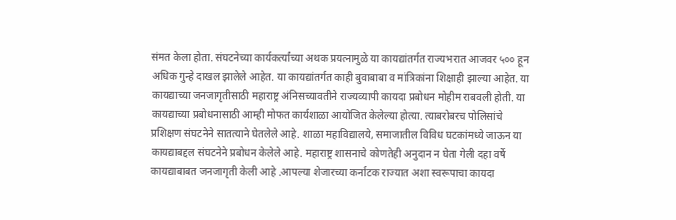संमत केला होता. संघटनेच्या कार्यकर्त्यांच्या अथक प्रयत्नामुळे या कायद्यांतर्गत राज्यभरात आजवर ५०० हून अधिक गुन्हे दाखल झालेले आहेत. या कायद्यांतर्गत काही बुवाबाबा व मांत्रिकांना शिक्षाही झाल्या आहेत. या कायद्याच्या जनजागृतीसाठी महाराष्ट्र अंनिसच्यावतीने राज्यव्यापी कायदा प्रबोधन मोहीम राबवली होती. या कायद्याच्या प्रबोधनासाठी आम्ही मोफत कार्यशाळा आयोजित केलेल्या होत्या. त्याबरोबरच पोलिसांचे प्रशिक्षण संघटनेने सातत्याने घेतलेले आहे. शाळा महाविद्यालये, समाजातील विविध घटकांमध्ये जाऊन या कायद्याबद्दल संघटनेने प्रबोधन केलेले आहे. महाराष्ट्र शासनाचे कोणतेही अनुदान न घेता गेली दहा वर्षे कायद्याबाबत जनजागृती केली आहे .आपल्या शेजारच्या कर्नाटक राज्यात अशा स्वरूपाचा कायदा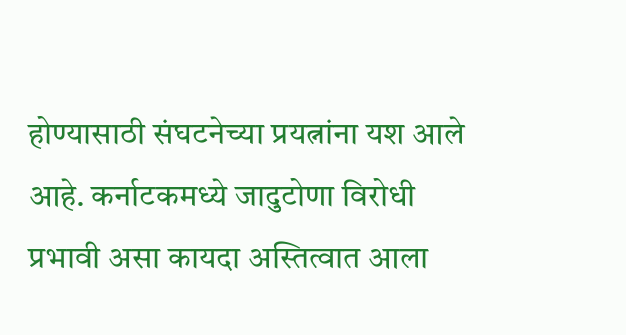होण्यासाठी संघटनेच्या प्रयत्नांना यश आले आहे. कर्नाटकमध्ये जादुटोणा विरोधी प्रभावी असा कायदा अस्तित्वात आला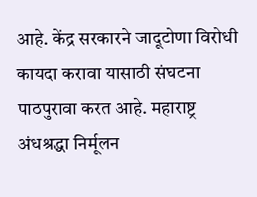आहे. केंद्र सरकारने जादूटोणा विरोधी कायदा करावा यासाठी संघटना पाठपुरावा करत आहे. महाराष्ट्र अंधश्रद्धा निर्मूलन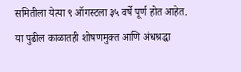समितीला येत्या ९ ऑगस्टला ३५ वर्षे पूर्ण होत आहेत. या पुढील काळातही शोषणमुक्त आणि अंधश्रद्धा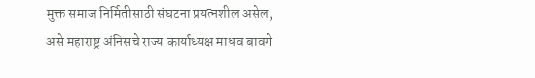मुक्त समाज निर्मितीसाठी संघटना प्रयत्नशील असेल, असे महाराष्ट्र अंनिसचे राज्य कार्याध्यक्ष माधव बावगे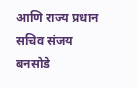आणि राज्य प्रधान सचिव संजय बनसोडे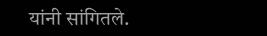यांनी सांगितले.